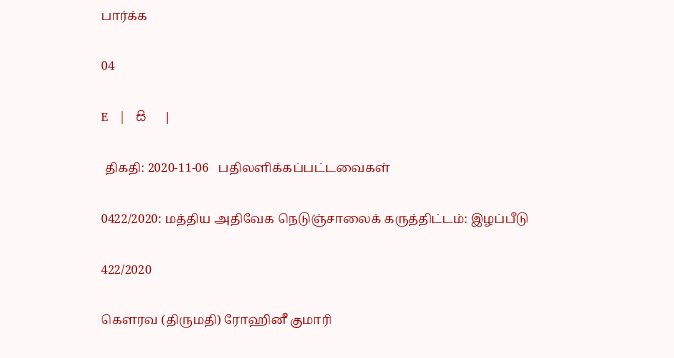பார்க்க

04

E   |   සි   |

 திகதி: 2020-11-06   பதிலளிக்கப்பட்டவைகள்

0422/2020: மத்திய அதிவேக நெடுஞ்சாலைக் கருத்திட்டம்: இழப்பீடு

422/2020

கௌரவ (திருமதி) ரோஹினீ குமாரி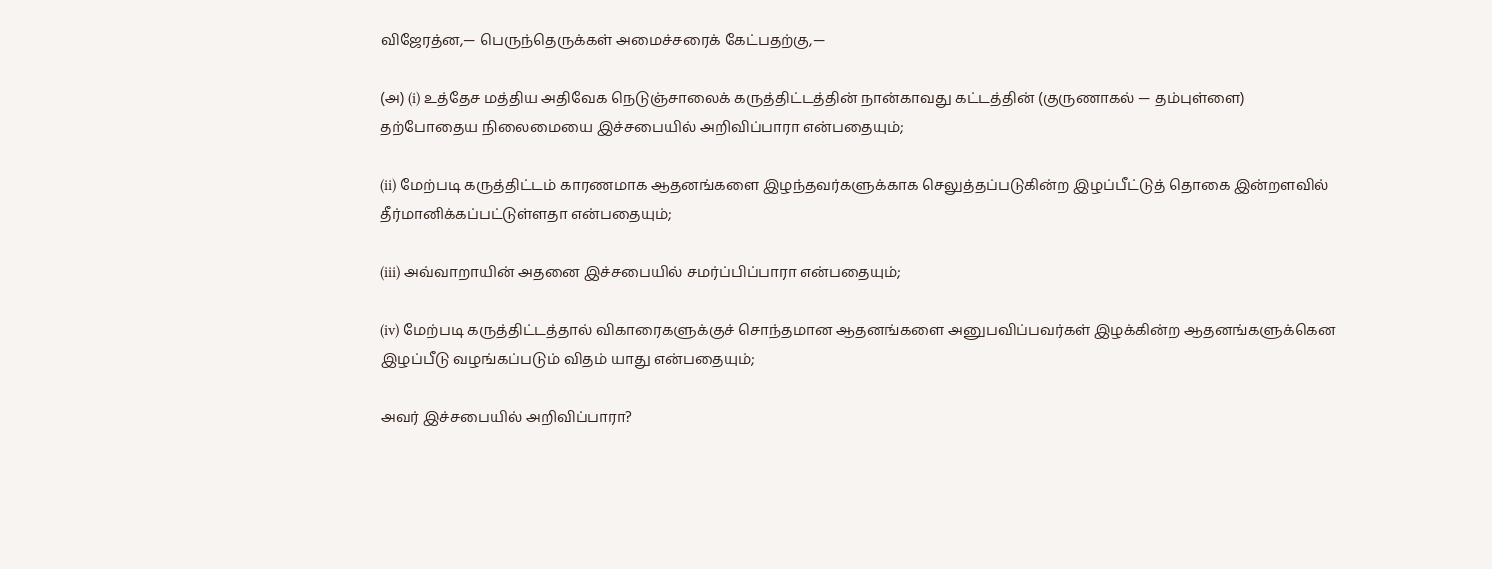விஜேரத்ன,— பெருந்தெருக்கள் அமைச்சரைக் கேட்பதற்கு,—

(அ) (i) உத்தேச மத்திய அதிவேக நெடுஞ்சாலைக் கருத்திட்டத்தின் நான்காவது கட்டத்தின் (குருணாகல் — தம்புள்ளை) தற்போதைய நிலைமையை இச்சபையில் அறிவிப்பாரா என்பதையும்;

(ii) மேற்படி கருத்திட்டம் காரணமாக ஆதனங்களை இழந்தவர்களுக்காக செலுத்தப்படுகின்ற இழப்பீட்டுத் தொகை இன்றளவில் தீர்மானிக்கப்பட்டுள்ளதா என்பதையும்;

(iii) அவ்வாறாயின் அதனை இச்சபையில் சமர்ப்பிப்பாரா என்பதையும்;

(iv) மேற்படி கருத்திட்டத்தால் விகாரைகளுக்குச் சொந்தமான ஆதனங்களை அனுபவிப்பவர்கள் இழக்கின்ற ஆதனங்களுக்கென இழப்பீடு வழங்கப்படும் விதம் யாது என்பதையும்;

அவர் இச்சபையில் அறிவிப்பாரா?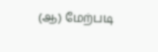(ஆ) மேற்படி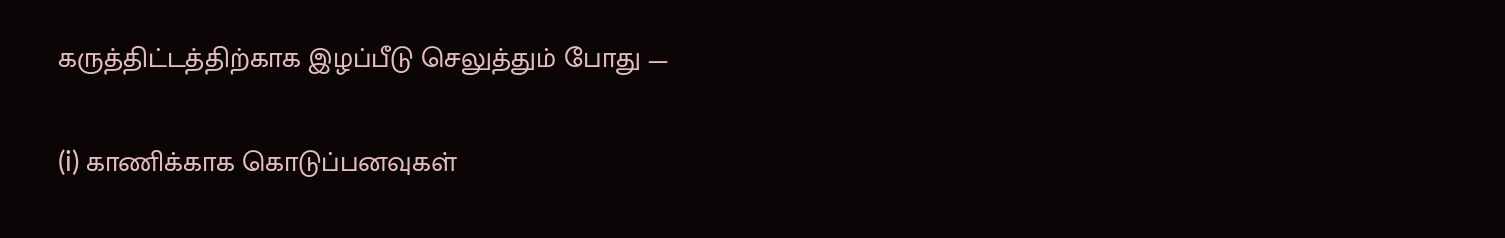கருத்திட்டத்திற்காக இழப்பீடு செலுத்தும் போது —

(i) காணிக்காக கொடுப்பனவுகள்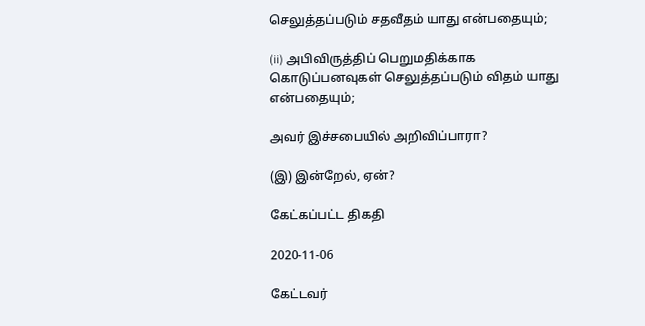செலுத்தப்படும் சதவீதம் யாது என்பதையும்;

(ii) அபிவிருத்திப் பெறுமதிக்காக கொடுப்பனவுகள் செலுத்தப்படும் விதம் யாது என்பதையும்;

அவர் இச்சபையில் அறிவிப்பாரா?

(இ) இன்றேல், ஏன்?

கேட்கப்பட்ட திகதி

2020-11-06

கேட்டவர்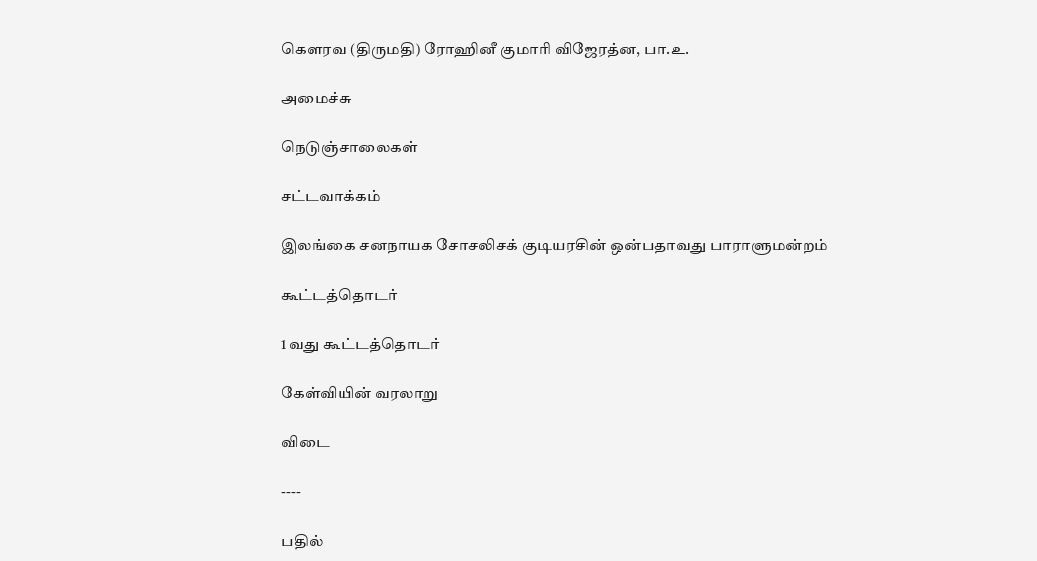கௌரவ (திருமதி) ரோஹினீ குமாரி விஜேரத்ன, பா.உ.

அமைச்சு

நெடுஞ்சாலைகள்

சட்டவாக்கம்

இலங்கை சனநாயக சோசலிசக் குடியரசின் ஒன்பதாவது பாராளுமன்றம்

கூட்டத்தொடர்

1 வது கூட்டத்தொடர்

கேள்வியின் வரலாறு

விடை

----

பதில்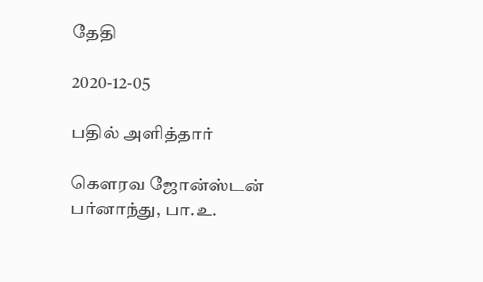தேதி

2020-12-05

பதில் அளித்தார்

கௌரவ ஜோன்ஸ்டன் பர்னாந்து, பா.உ.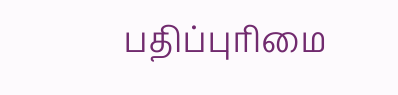பதிப்புரிமை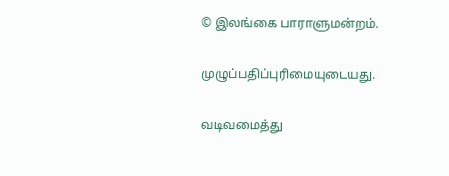© இலங்கை பாராளுமன்றம்.

முழுப்பதிப்புரிமையுடையது.

வடிவமைத்து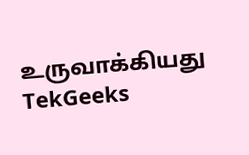உருவாக்கியது  TekGeeks